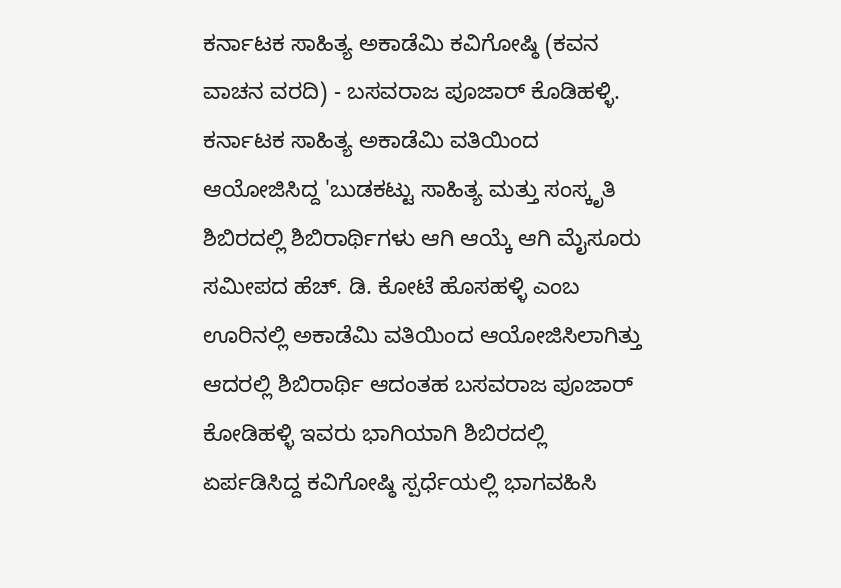ಕರ್ನಾಟಕ ಸಾಹಿತ್ಯ ಅಕಾಡೆಮಿ ಕವಿಗೋಷ್ಠಿ (ಕವನ ವಾಚನ ವರದಿ) - ಬಸವರಾಜ ಪೂಜಾರ್ ಕೊಡಿಹಳ್ಳಿ.
ಕರ್ನಾಟಕ ಸಾಹಿತ್ಯ ಅಕಾಡೆಮಿ ವತಿಯಿಂದ ಆಯೋಜಿಸಿದ್ದ 'ಬುಡಕಟ್ಟು ಸಾಹಿತ್ಯ ಮತ್ತು ಸಂಸ್ಕೃತಿ ಶಿಬಿರದಲ್ಲಿ ಶಿಬಿರಾರ್ಥಿಗಳು ಆಗಿ ಆಯ್ಕೆ ಆಗಿ ಮೈಸೂರು ಸಮೀಪದ ಹೆಚ್. ಡಿ. ಕೋಟೆ ಹೊಸಹಳ್ಳಿ ಎಂಬ ಊರಿನಲ್ಲಿ ಅಕಾಡೆಮಿ ವತಿಯಿಂದ ಆಯೋಜಿಸಿಲಾಗಿತ್ತು ಆದರಲ್ಲಿ ಶಿಬಿರಾರ್ಥಿ ಆದಂತಹ ಬಸವರಾಜ ಪೂಜಾರ್ ಕೋಡಿಹಳ್ಳಿ ಇವರು ಭಾಗಿಯಾಗಿ ಶಿಬಿರದಲ್ಲಿ ಏರ್ಪಡಿಸಿದ್ದ ಕವಿಗೋಷ್ಠಿ ಸ್ಪರ್ಧೆಯಲ್ಲಿ ಭಾಗವಹಿಸಿ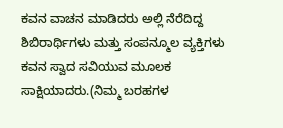ಕವನ ವಾಚನ ಮಾಡಿದರು ಅಲ್ಲಿ ನೆರೆದಿದ್ದ ಶಿಬಿರಾರ್ಥಿಗಳು ಮತ್ತು ಸಂಪನ್ಮೂಲ ವ್ಯಕ್ತಿಗಳು ಕವನ ಸ್ವಾದ ಸವಿಯುವ ಮೂಲಕ ಸಾಕ್ಷಿಯಾದರು.(ನಿಮ್ಮ ಬರಹಗಳ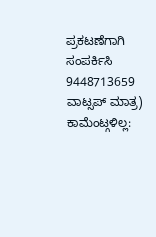ಪ್ರಕಟಣೆಗಾಗಿ ಸಂಪರ್ಕಿಸಿ 9448713659 ವಾಟ್ಸಪ್ ಮಾತ್ರ)
ಕಾಮೆಂಟ್ಗಳಿಲ್ಲ: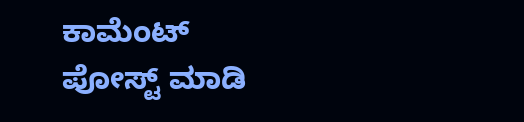ಕಾಮೆಂಟ್ ಪೋಸ್ಟ್ ಮಾಡಿ